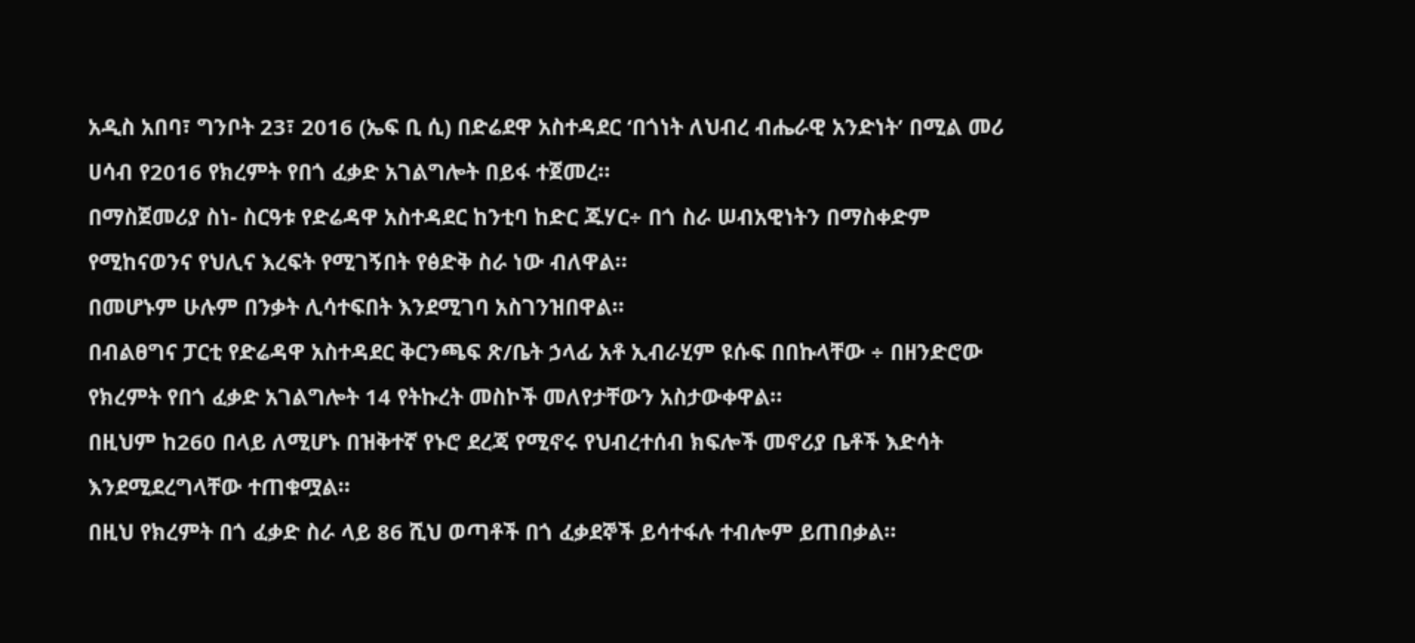አዲስ አበባ፣ ግንቦት 23፣ 2016 (ኤፍ ቢ ሲ) በድሬደዋ አስተዳደር ‘በጎነት ለህብረ ብሔራዊ አንድነት’ በሚል መሪ ሀሳብ የ2016 የክረምት የበጎ ፈቃድ አገልግሎት በይፋ ተጀመረ።
በማስጀመሪያ ስነ- ስርዓቱ የድሬዳዋ አስተዳደር ከንቲባ ከድር ጁሃር÷ በጎ ስራ ሠብአዊነትን በማስቀድም የሚከናወንና የህሊና እረፍት የሚገኝበት የፅድቅ ስራ ነው ብለዋል።
በመሆኑም ሁሉም በንቃት ሊሳተፍበት እንደሚገባ አስገንዝበዋል።
በብልፀግና ፓርቲ የድሬዳዋ አስተዳደር ቅርንጫፍ ጽ/ቤት ኃላፊ አቶ ኢብራሂም ዩሱፍ በበኩላቸው ÷ በዘንድሮው የክረምት የበጎ ፈቃድ አገልግሎት 14 የትኩረት መስኮች መለየታቸውን አስታውቀዋል።
በዚህም ከ260 በላይ ለሚሆኑ በዝቅተኛ የኑሮ ደረጃ የሚኖሩ የህብረተሰብ ክፍሎች መኖሪያ ቤቶች እድሳት እንደሚደረግላቸው ተጠቁሟል።
በዚህ የክረምት በጎ ፈቃድ ስራ ላይ 86 ሺህ ወጣቶች በጎ ፈቃደኞች ይሳተፋሉ ተብሎም ይጠበቃል።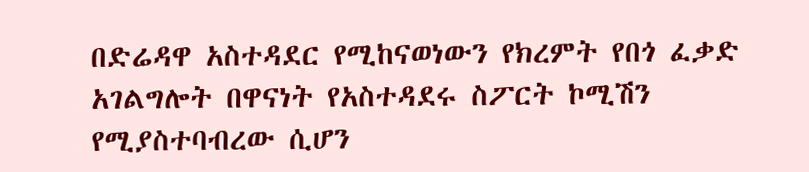በድሬዳዋ አስተዳደር የሚከናወነውን የክረምት የበጎ ፈቃድ አገልግሎት በዋናነት የአስተዳደሩ ስፖርት ኮሚሽን የሚያስተባብረው ሲሆን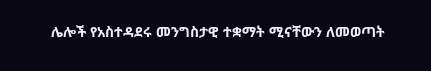ሌሎች የአስተዳደሩ መንግስታዊ ተቋማት ሚናቸውን ለመወጣት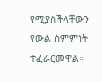የሚያስችላቸውን የውል ስምምነት ተፈራርመዋል።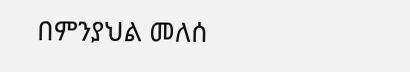በምንያህል መለሰ